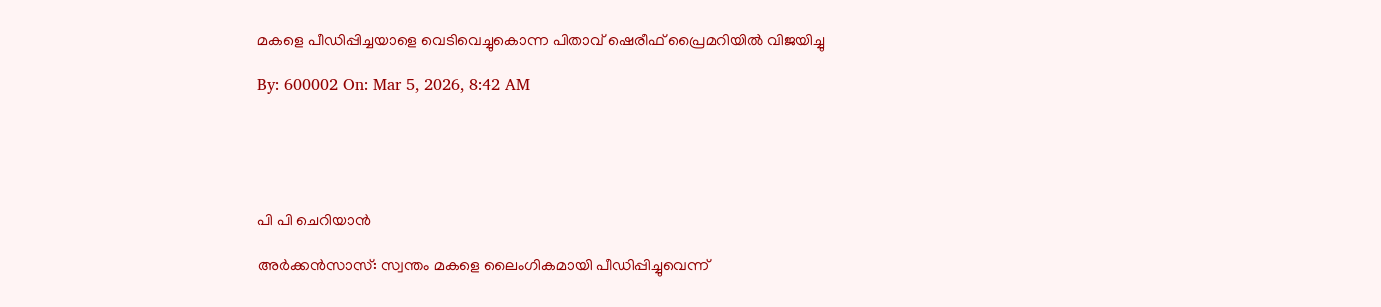മകളെ പീഡിപ്പിച്ചയാളെ വെടിവെച്ചുകൊന്ന പിതാവ് ഷെരീഫ് പ്രൈമറിയില്‍ വിജയിച്ചു

By: 600002 On: Mar 5, 2026, 8:42 AM





പി പി ചെറിയാന്‍

അര്‍ക്കന്‍സാസ്: സ്വന്തം മകളെ ലൈംഗികമായി പീഡിപ്പിച്ചുവെന്ന്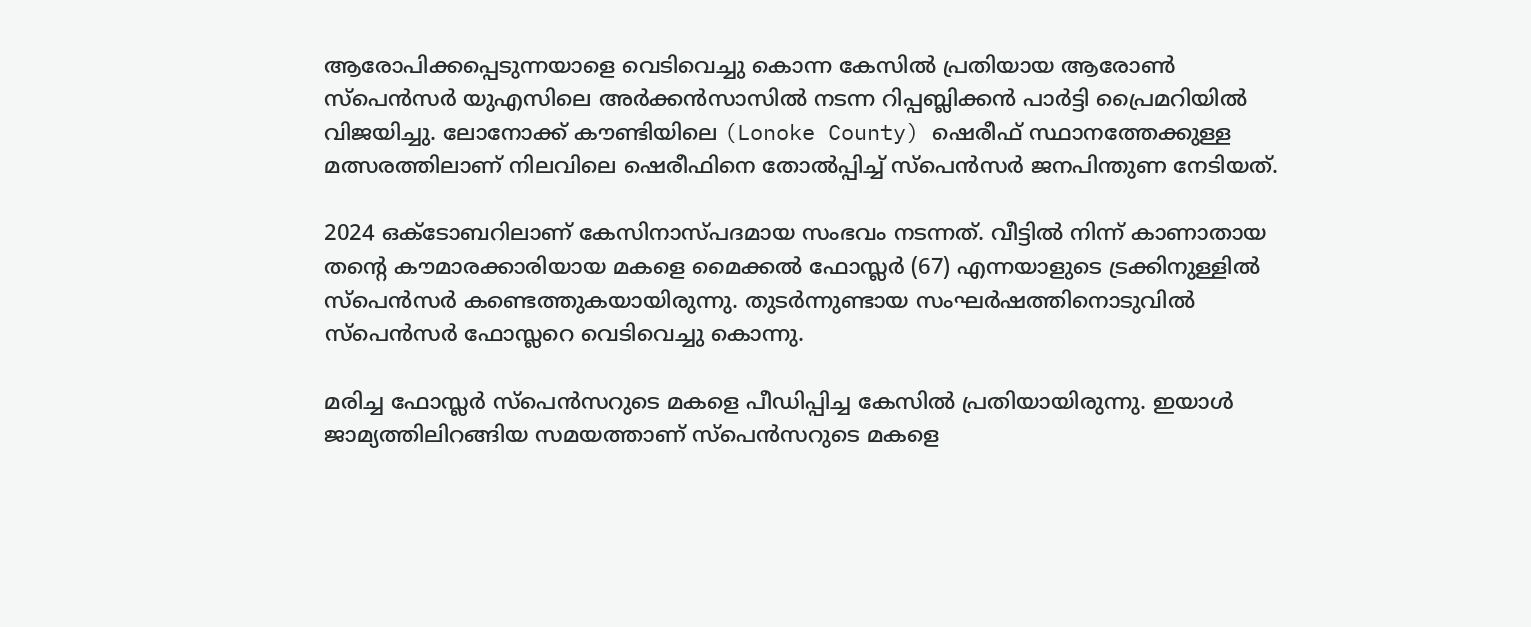ആരോപിക്കപ്പെടുന്നയാളെ വെടിവെച്ചു കൊന്ന കേസില്‍ പ്രതിയായ ആരോണ്‍ സ്‌പെന്‍സര്‍ യുഎസിലെ അര്‍ക്കന്‍സാസില്‍ നടന്ന റിപ്പബ്ലിക്കന്‍ പാര്‍ട്ടി പ്രൈമറിയില്‍ വിജയിച്ചു. ലോനോക്ക് കൗണ്ടിയിലെ (Lonoke County) ഷെരീഫ് സ്ഥാനത്തേക്കുള്ള മത്സരത്തിലാണ് നിലവിലെ ഷെരീഫിനെ തോല്‍പ്പിച്ച് സ്‌പെന്‍സര്‍ ജനപിന്തുണ നേടിയത്.

2024 ഒക്ടോബറിലാണ് കേസിനാസ്പദമായ സംഭവം നടന്നത്. വീട്ടില്‍ നിന്ന് കാണാതായ തന്റെ കൗമാരക്കാരിയായ മകളെ മൈക്കല്‍ ഫോസ്ലര്‍ (67) എന്നയാളുടെ ട്രക്കിനുള്ളില്‍ സ്‌പെന്‍സര്‍ കണ്ടെത്തുകയായിരുന്നു. തുടര്‍ന്നുണ്ടായ സംഘര്‍ഷത്തിനൊടുവില്‍ സ്‌പെന്‍സര്‍ ഫോസ്ലറെ വെടിവെച്ചു കൊന്നു.

മരിച്ച ഫോസ്ലര്‍ സ്‌പെന്‍സറുടെ മകളെ പീഡിപ്പിച്ച കേസില്‍ പ്രതിയായിരുന്നു. ഇയാള്‍ ജാമ്യത്തിലിറങ്ങിയ സമയത്താണ് സ്‌പെന്‍സറുടെ മകളെ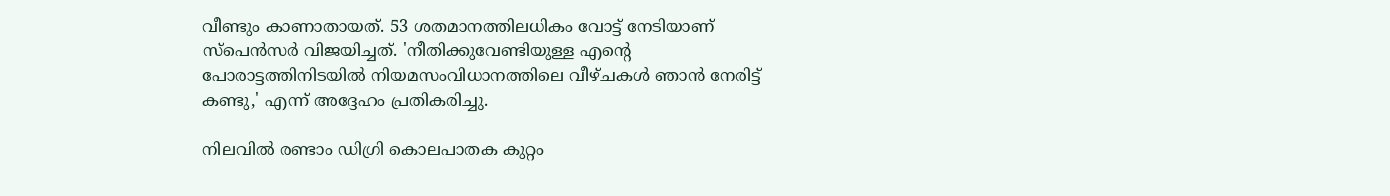വീണ്ടും കാണാതായത്. 53 ശതമാനത്തിലധികം വോട്ട് നേടിയാണ് സ്‌പെന്‍സര്‍ വിജയിച്ചത്. 'നീതിക്കുവേണ്ടിയുള്ള എന്റെ പോരാട്ടത്തിനിടയില്‍ നിയമസംവിധാനത്തിലെ വീഴ്ചകള്‍ ഞാന്‍ നേരിട്ട് കണ്ടു,' എന്ന് അദ്ദേഹം പ്രതികരിച്ചു.

നിലവില്‍ രണ്ടാം ഡിഗ്രി കൊലപാതക കുറ്റം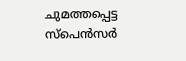ചുമത്തപ്പെട്ട സ്‌പെന്‍സര്‍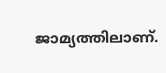ജാമ്യത്തിലാണ്.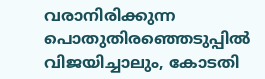വരാനിരിക്കുന്ന പൊതുതിരഞ്ഞെടുപ്പില്‍ വിജയിച്ചാലും, കോടതി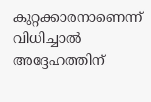കുറ്റക്കാരനാണെന്ന് വിധിച്ചാല്‍ അദ്ദേഹത്തിന്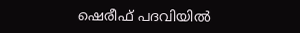ഷെരീഫ് പദവിയില്‍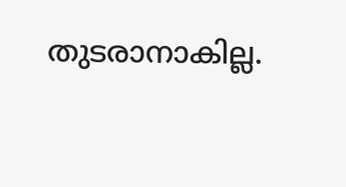തുടരാനാകില്ല.